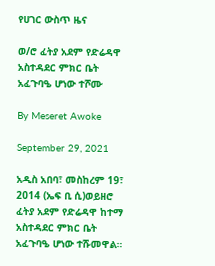የሀገር ውስጥ ዜና

ወ/ሮ ፈትያ አደም የድሬዳዋ አስተዳደር ምክር ቤት አፈጉባዔ ሆነው ተሾሙ

By Meseret Awoke

September 29, 2021

አዲስ አበባ፣ መስከረም 19፣ 2014 (ኤፍ ቢ ሲ)ወይዘሮ ፈትያ አደም የድሬዳዋ ከተማ አስተዳደር ምክር ቤት አፈጉባዔ ሆነው ተሹመዋል።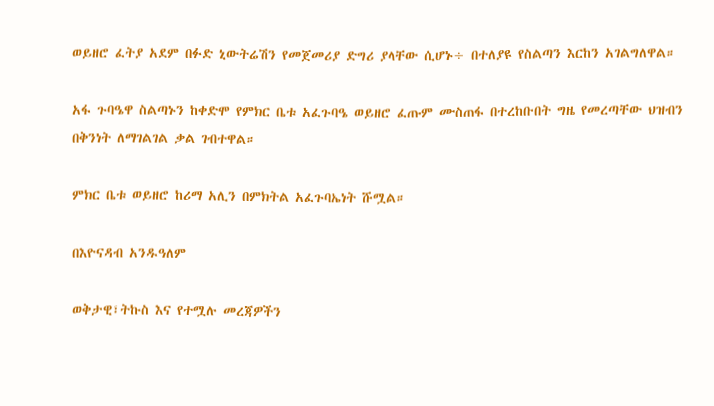ወይዘሮ ፈትያ አደም በፉድ ኒውትሬሽን የመጀመሪያ ድግሪ ያላቸው ሲሆኑ÷ በተለያዩ የስልጣን እርከን አገልግለዋል።

አፋ ጉባዔዋ ስልጣኑን ከቀድሞ የምክር ቤቱ አፈጉባዔ ወይዘሮ ፈጡም ሙስጠፋ በተረከቡበት ግዜ የመረጣቸው ህዝብን በቅንነት ለማገልገል ቃል ገብተዋል።

ምክር ቤቱ ወይዘሮ ከሪማ አሊን በምክትል አፈጉባኤነት ሹሟል።

በእዮናዳብ አንዱዓለም

ወቅታዊ፣ትኩስ እና የተሟሉ መረጃዎችን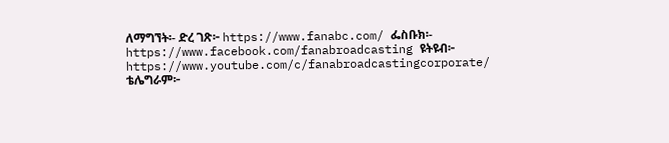ለማግኘት፡- ድረ ገጽ፦ https://www.fanabc.com/ ፌስቡክ፡- https://www.facebook.com/fanabroadcasting ዩትዩብ፦ https://www.youtube.com/c/fanabroadcastingcorporate/ ቴሌግራም፦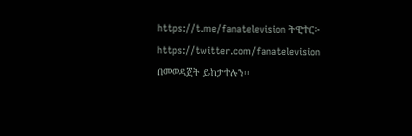https://t.me/fanatelevision ትዊተር፦ https://twitter.com/fanatelevision በመወዳጀት ይከታተሉን፡፡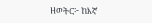ዘወትር፦ ከእኛ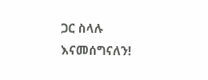ጋር ስላሉ እናመሰግናለን!